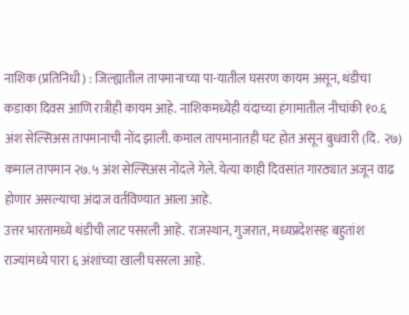नाशिक (प्रतिनिधी) : जिल्ह्यातील तापमानाच्या पा-यातील घसरण कायम असून, थंडीचा कडाका दिवस आणि रात्रीही कायम आहे. नाशिकमध्येही यंदाच्या हंगामातील नीचांकी १०.६ अंश सेल्सिअस तापमानाची नोंद झाली. कमाल तापमानातही घट होत असून बुधवारी (दि. २७) कमाल तापमान २७.५ अंश सेल्सिअस नोंदले गेले. येत्या काही दिवसांत गारठ्यात अजून वाढ होणार असल्याचा अंदाज वर्तविण्यात आला आहे.
उत्तर भारतामध्ये थंडीची लाट पसरली आहे. राजस्थान, गुजरात, मध्यप्रदेशसह बहुतांश राज्यांमध्ये पारा ६ अंशांच्या खाली घसरला आहे.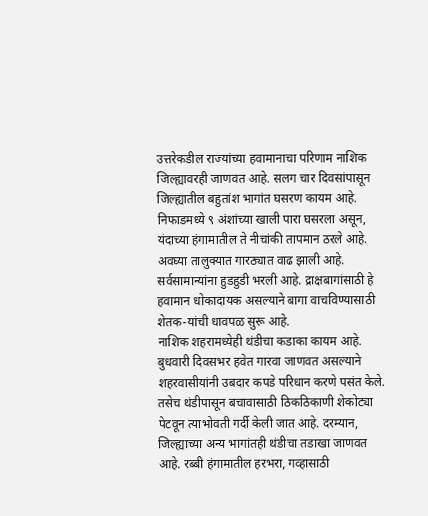उत्तरेकडील राज्यांच्या हवामानाचा परिणाम नाशिक जिल्ह्यावरही जाणवत आहे. सलग चार दिवसांपासून जिल्ह्यातील बहुतांश भागांत घसरण कायम आहे. निफाडमध्ये ९ अंशांच्या खाली पारा घसरला असून, यंदाच्या हंगामातील ते नीचांकी तापमान ठरले आहे. अवघ्या तालुक्यात गारठ्यात वाढ झाली आहे. सर्वसामान्यांना हुडहुडी भरली आहे. द्राक्षबागांसाठी हे हवामान धोकादायक असल्याने बागा वाचविण्यासाठी शेतक-यांची धावपळ सुरू आहे.
नाशिक शहरामध्येही थंडीचा कडाका कायम आहे. बुधवारी दिवसभर हवेत गारवा जाणवत असल्याने शहरवासीयांनी उबदार कपडे परिधान करणे पसंत केले. तसेच थंडीपासून बचावासाठी ठिकठिकाणी शेकोट्या पेटवून त्याभोवती गर्दी केली जात आहे. दरम्यान, जिल्ह्याच्या अन्य भागांतही थंडीचा तडाखा जाणवत आहे. रब्बी हंगामातील हरभरा, गव्हासाठी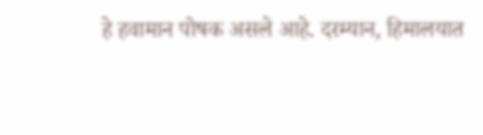हे हवामान पोषक असले आहे. दरम्यान, हिमालयात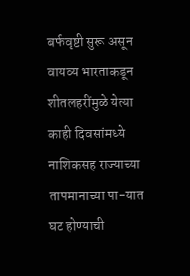बर्फवृष्टी सुरू असून वायव्य भारताकडून शीतलहरींमुळे येत्या काही दिवसांमध्ये नाशिकसह राज्याच्या तापमानाच्या पा-यात घट होण्याची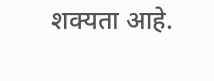शक्यता आहे.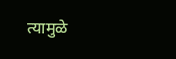त्यामुळे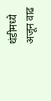थंडीमध्ये अजून वाढ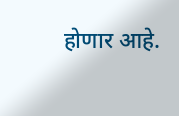होणार आहे.